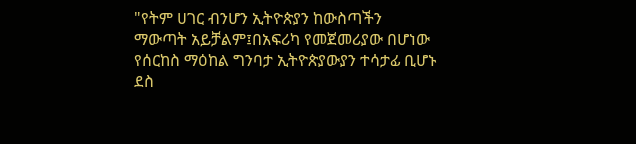"የትም ሀገር ብንሆን ኢትዮጵያን ከውስጣችን ማውጣት አይቻልም፤በአፍሪካ የመጀመሪያው በሆነው የሰርከስ ማዕከል ግንባታ ኢትዮጵያውያን ተሳታፊ ቢሆኑ ደስ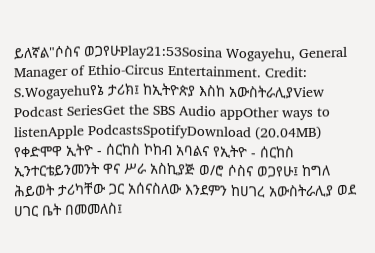ይለኛል"ሶስና ወጋየሁPlay21:53Sosina Wogayehu, General Manager of Ethio-Circus Entertainment. Credit: S.Wogayehuየኔ ታሪክ፤ ከኢትዮጵያ እስከ አውስትራሊያView Podcast SeriesGet the SBS Audio appOther ways to listenApple PodcastsSpotifyDownload (20.04MB) የቀድሞዋ ኢትዮ - ሰርከስ ኮከብ አባልና የኢትዮ - ሰርከስ ኢንተርቴይንመንት ዋና ሥራ አስኪያጅ ወ/ሮ ሶስና ወጋየሁ፤ ከግለ ሕይወት ታሪካቸው ጋር አሰናስለው እንደምን ከሀገረ አውስትራሊያ ወደ ሀገር ቤት በመመለስ፤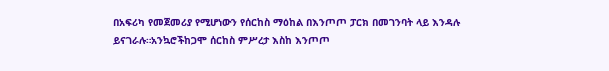በአፍሪካ የመጀመሪያ የሚሆነውን የሰርከስ ማዕከል በእንጦጦ ፓርክ በመገንባት ላይ እንዳሉ ይናገራሉ።አንኳሮችከጋሞ ሰርከስ ምሥረታ እስከ እንጦጦ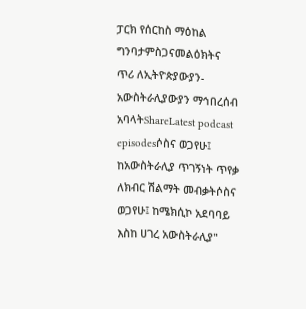ፓርክ የሰርከስ ማዕከል ግንባታምስጋናመልዕክትና ጥሪ ለኢትዮጵያውያን-አውስትራሊያውያን ማኅበረሰብ አባላትShareLatest podcast episodesሶስና ወጋየሁ፤ ከአውስትራሊያ ጥገኝነት ጥየቃ ለክብር ሽልማት መብቃትሶስና ወጋየሁ፤ ከሜክሲኮ አደባባይ እስከ ሀገረ አውስትራሊያ"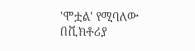'ሞቷል' የሚባለው በቪክቶሪያ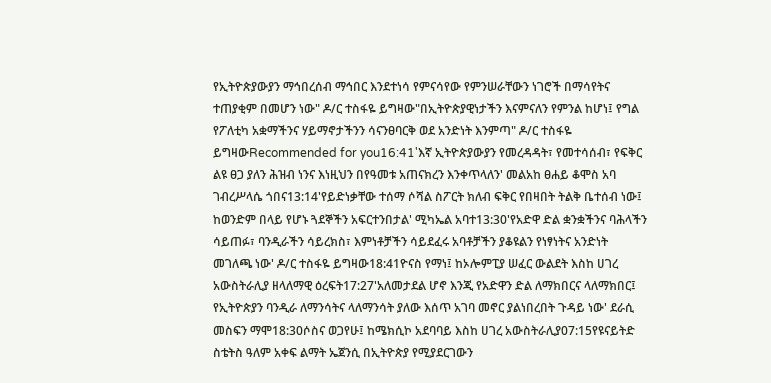የኢትዮጵያውያን ማኅበረሰብ ማኅበር እንደተነሳ የምናሳየው የምንሠራቸውን ነገሮች በማሳየትና ተጠያቂም በመሆን ነው" ዶ/ር ተስፋዬ ይግዛው"በኢትዮጵያዊነታችን እናምናለን የምንል ከሆነ፤ የግል የፖለቲካ አቋማችንና ሃይማኖታችንን ሳናንፀባርቅ ወደ አንድነት እንምጣ" ዶ/ር ተስፋዬ ይግዛውRecommended for you16:41'እኛ ኢትዮጵያውያን የመረዳዳት፣ የመተሳሰብ፣ የፍቅር ልዩ ፀጋ ያለን ሕዝብ ነንና እነዚህን በየዓመቱ አጠናክረን እንቀጥላለን' መልአከ ፀሐይ ቆሞስ አባ ገብረሥላሴ ጎበና13:14'የይድነቃቸው ተሰማ ሶሻል ስፖርት ክለብ ፍቅር የበዛበት ትልቅ ቤተሰብ ነው፤ ከወንድም በላይ የሆኑ ጓደኞችን አፍርተንበታል' ሚካኤል አባተ13:30'የአድዋ ድል ቋንቋችንና ባሕላችን ሳይጠፉ፣ ባንዲራችን ሳይረክስ፣ እምነቶቻችን ሳይደፈሩ አባቶቻችን ያቆዩልን የነፃነትና አንድነት መገለጫ ነው' ዶ/ር ተስፋዬ ይግዛው18:41ዮናስ የማነ፤ ከኦሎምፒያ ሠፈር ውልደት እስከ ሀገረ አውስትራሊያ ዘላለማዊ ዕረፍት17:27'አለመታደል ሆኖ እንጂ የአድዋን ድል ለማክበርና ላለማክበር፤ የኢትዮጵያን ባንዲራ ለማንሳትና ላለማንሳት ያለው እሰጥ አገባ መኖር ያልነበረበት ጉዳይ ነው' ደራሲ መስፍን ማሞ18:30ሶስና ወጋየሁ፤ ከሜክሲኮ አደባባይ እስከ ሀገረ አውስትራሊያ07:15የዩናይትድ ስቴትስ ዓለም አቀፍ ልማት ኤጀንሲ በኢትዮጵያ የሚያደርገውን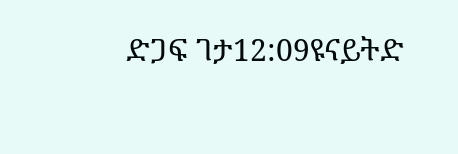ድጋፍ ገታ12:09ዩናይትድ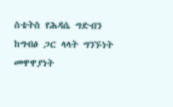ስቴትስ የሕዳሴ ግድብን ከግብፅ ጋር ላላት ግንኙነት መዋዋያነት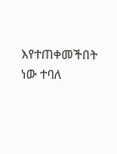እየተጠቀመችበት ነው ተባለ